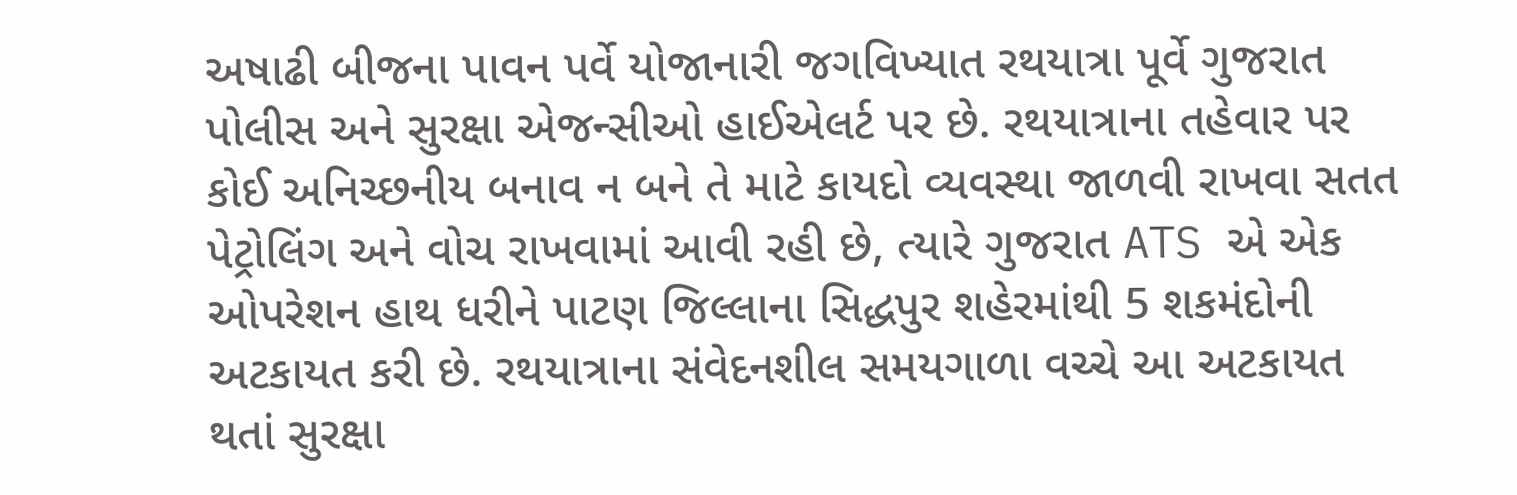અષાઢી બીજના પાવન પર્વે યોજાનારી જગવિખ્યાત રથયાત્રા પૂર્વે ગુજરાત પોલીસ અને સુરક્ષા એજન્સીઓ હાઈએલર્ટ પર છે. રથયાત્રાના તહેવાર પર કોઈ અનિચ્છનીય બનાવ ન બને તે માટે કાયદો વ્યવસ્થા જાળવી રાખવા સતત પેટ્રોલિંગ અને વોચ રાખવામાં આવી રહી છે, ત્યારે ગુજરાત ATS એ એક ઓપરેશન હાથ ધરીને પાટણ જિલ્લાના સિદ્ધપુર શહેરમાંથી 5 શકમંદોની અટકાયત કરી છે. રથયાત્રાના સંવેદનશીલ સમયગાળા વચ્ચે આ અટકાયત થતાં સુરક્ષા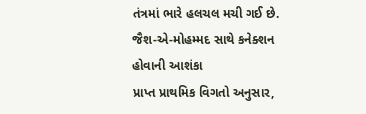તંત્રમાં ભારે હલચલ મચી ગઈ છે.
જૈશ-એ-મોહમ્મદ સાથે કનેક્શન હોવાની આશંકા
પ્રાપ્ત પ્રાથમિક વિગતો અનુસાર,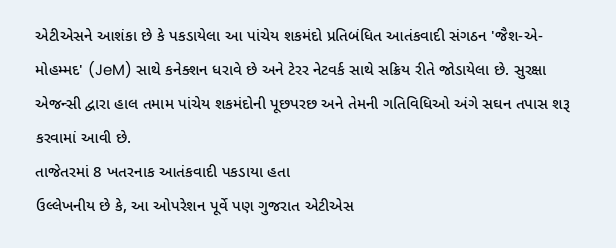એટીએસને આશંકા છે કે પકડાયેલા આ પાંચેય શકમંદો પ્રતિબંધિત આતંકવાદી સંગઠન 'જૈશ-એ-મોહમ્મદ' (JeM) સાથે કનેક્શન ધરાવે છે અને ટેરર નેટવર્ક સાથે સક્રિય રીતે જોડાયેલા છે. સુરક્ષા એજન્સી દ્વારા હાલ તમામ પાંચેય શકમંદોની પૂછપરછ અને તેમની ગતિવિધિઓ અંગે સઘન તપાસ શરૂ કરવામાં આવી છે.
તાજેતરમાં 8 ખતરનાક આતંકવાદી પકડાયા હતા
ઉલ્લેખનીય છે કે, આ ઓપરેશન પૂર્વે પણ ગુજરાત એટીએસ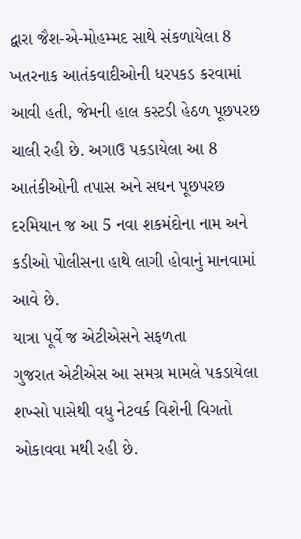દ્વારા જૈશ-એ-મોહમ્મદ સાથે સંકળાયેલા 8 ખતરનાક આતંકવાદીઓની ધરપકડ કરવામાં આવી હતી, જેમની હાલ કસ્ટડી હેઠળ પૂછપરછ ચાલી રહી છે. અગાઉ પકડાયેલા આ 8 આતંકીઓની તપાસ અને સઘન પૂછપરછ દરમિયાન જ આ 5 નવા શકમંદોના નામ અને કડીઓ પોલીસના હાથે લાગી હોવાનું માનવામાં આવે છે.
યાત્રા પૂર્વે જ એટીએસને સફળતા
ગુજરાત એટીએસ આ સમગ્ર મામલે પકડાયેલા શખ્સો પાસેથી વધુ નેટવર્ક વિશેની વિગતો ઓકાવવા મથી રહી છે.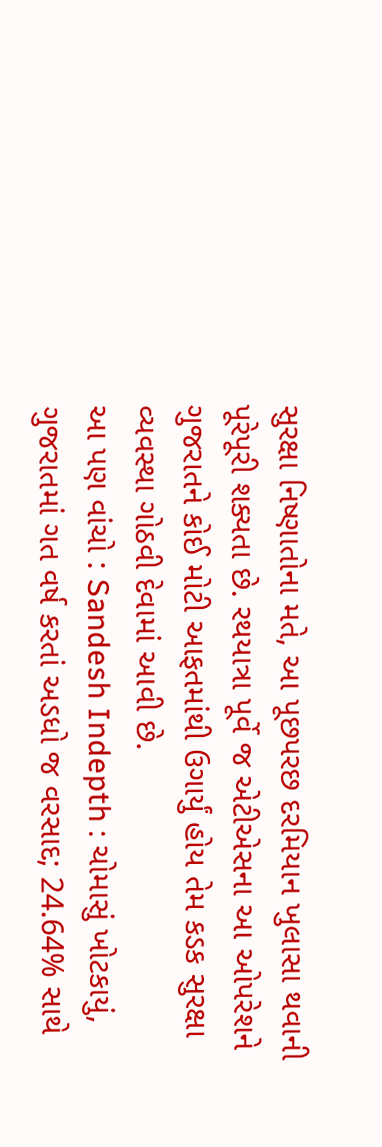સુરક્ષા નિષ્ણાતોના મતે, આ પૂછપરછ દરમિયાન ખુલાસા થવાની પૂરેપૂરી શક્યતા છે. રથયાત્રા પૂર્વે જ એટીએસના આ ઓપરેશને ગુજરાતને કોઈ મોટી આફતમાંથી ઉગાર્યું હોય તેમ કડક સુરક્ષા વ્યવસ્થા ગોઠવી દેવામાં આવી છે.
આ પણ વાંચો : Sandesh Indepth : ચોમાસું ખોટકાયું, ગુજરાતમાં ગત વર્ષ કરતાં અડધો જ વરસાદ; 24.64% સાથે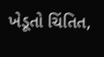ખેડૂતો ચિંતિત,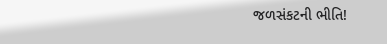જળસંકટની ભીતિ!